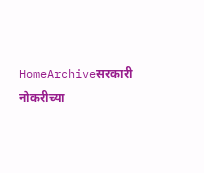HomeArchiveसरकारी नोकरीच्या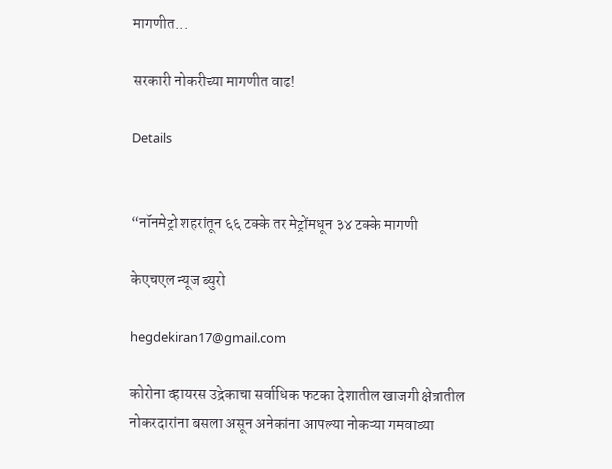मागणीत...

सरकारी नोकरीच्या मागणीत वाढ!

Details


“नॉनमेट्रो शहरांतून ६६ टक्के तर मेट्रोंमधून ३४ टक्के मागणी

केएचएल न्यूज ब्युरो

hegdekiran17@gmail.com

कोरोना व्हायरस उद्रेकाचा सर्वाधिक फटका देशातील खाजगी क्षेत्रातील नोकरदारांना बसला असून अनेकांना आपल्या नोकऱ्या गमवाव्या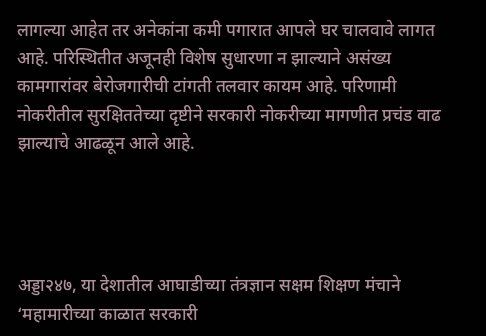लागल्या आहेत तर अनेकांना कमी पगारात आपले घर चालवावे लागत आहे. परिस्थितीत अजूनही विशेष सुधारणा न झाल्याने असंख्य कामगारांवर बेरोजगारीची टांगती तलवार कायम आहे. परिणामी नोकरीतील सुरक्षिततेच्या दृष्टीने सरकारी नोकरीच्या मागणीत प्रचंड वाढ झाल्याचे आढळून आले आहे.




अड्डा२४७, या देशातील आघाडीच्या तंत्रज्ञान सक्षम शिक्षण मंचाने ‘महामारीच्या काळात सरकारी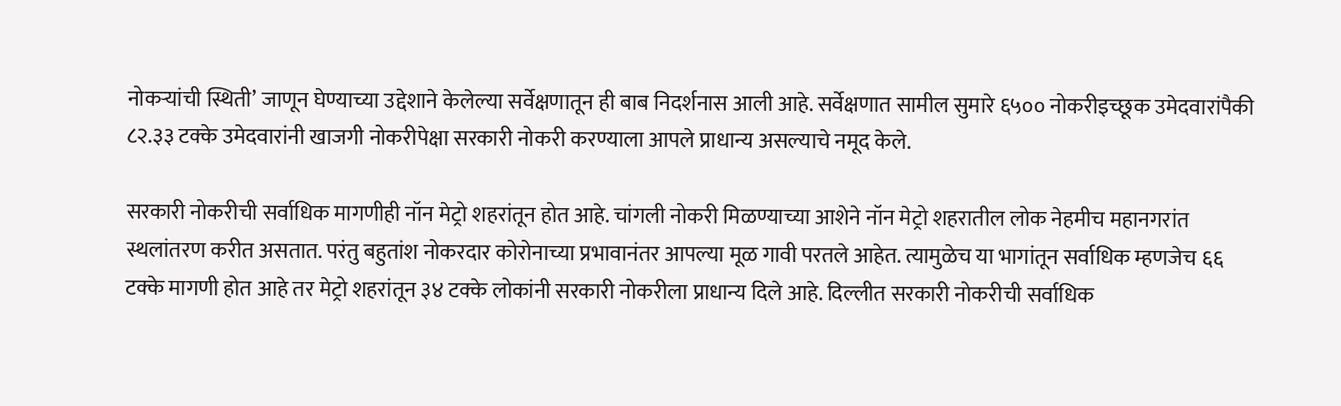नोकऱ्यांची स्थिती’ जाणून घेण्याच्या उद्देशाने केलेल्या सर्वेक्षणातून ही बाब निदर्शनास आली आहे. सर्वेक्षणात सामील सुमारे ६५०० नोकरीइच्छूक उमेदवारांपैकी ८२.३३ टक्के उमेदवारांनी खाजगी नोकरीपेक्षा सरकारी नोकरी करण्याला आपले प्राधान्य असल्याचे नमूद केले.

सरकारी नोकरीची सर्वाधिक मागणीही नॉन मेट्रो शहरांतून होत आहे. चांगली नोकरी मिळण्याच्या आशेने नॉन मेट्रो शहरातील लोक नेहमीच महानगरांत स्थलांतरण करीत असतात. परंतु बहुतांश नोकरदार कोरोनाच्या प्रभावानंतर आपल्या मूळ गावी परतले आहेत. त्यामुळेच या भागांतून सर्वाधिक म्हणजेच ६६ टक्के मागणी होत आहे तर मेट्रो शहरांतून ३४ टक्के लोकांनी सरकारी नोकरीला प्राधान्य दिले आहे. दिल्लीत सरकारी नोकरीची सर्वाधिक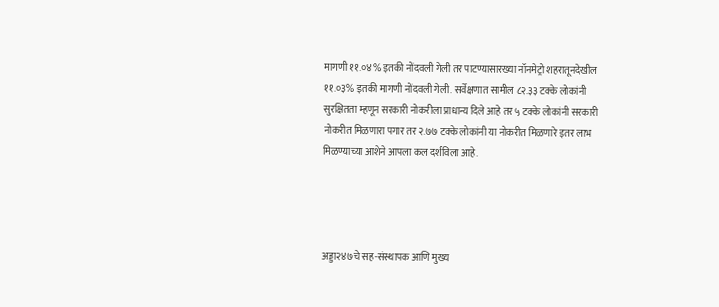मागणी ११.०४% इतकी नोंदवली गेली तर पाटण्यासारख्या नॉनमेट्रो शहरातूनदेखील ११.०३% इतकी मागणी नोंदवली गेली. सर्वेक्षणात सामील ८२.३३ टक्के लोकांनी सुरक्षितता म्हणून सरकारी नोकरीला प्राधान्य दिले आहे तर ५ टक्के लोकांनी सरकारी नोकरीत मिळणारा पगार तर २.७७ टक्के लोकांनी या नोकरीत मिळणारे इतर लाभ मिळण्याच्या आशेने आपला कल दर्शविला आहे.




अड्डा२४७चे सह-संस्थापक आणि मुख्य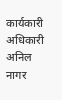कार्यकारी अधिकारी अनिल नागर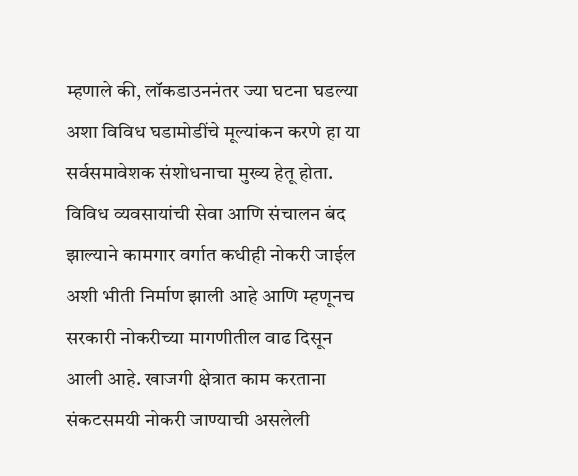म्हणाले की, लॉकडाउननंतर ज्या घटना घडल्या अशा विविध घडामोडींचे मूल्यांकन करणे हा या सर्वसमावेशक संशोधनाचा मुख्य हेतू होता. विविध व्यवसायांची सेवा आणि संचालन बंद झाल्याने कामगार वर्गात कधीही नोकरी जाईल अशी भीती निर्माण झाली आहे आणि म्हणूनच सरकारी नोकरीच्या मागणीतील वाढ दिसून आली आहे. खाजगी क्षेत्रात काम करताना संकटसमयी नोकरी जाण्याची असलेली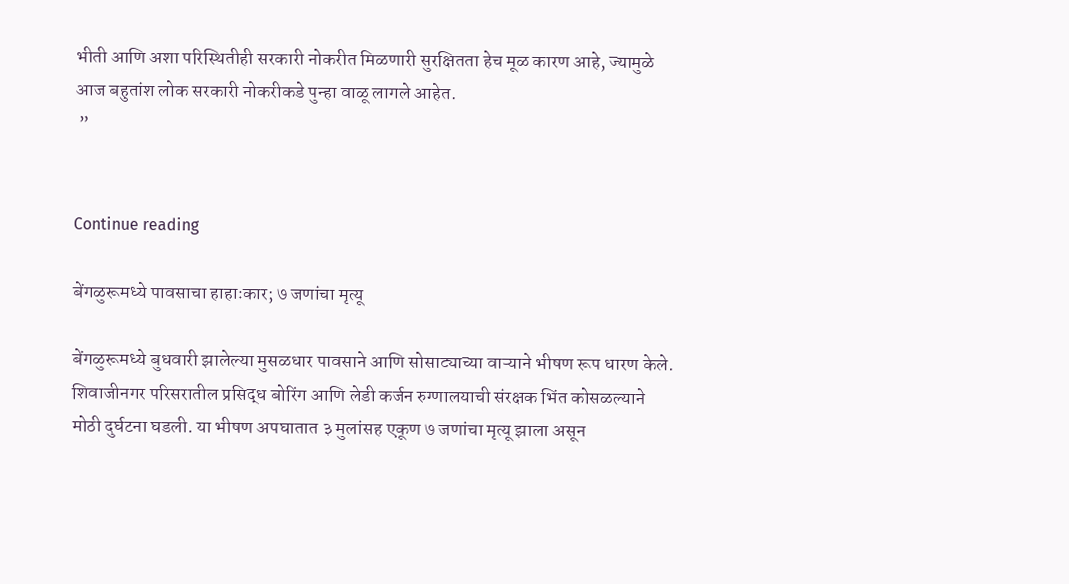भीती आणि अशा परिस्थितीही सरकारी नोकरीत मिळणारी सुरक्षितता हेच मूळ कारण आहे, ज्यामुळे आज बहुतांश लोक सरकारी नोकरीकडे पुन्हा वाळू लागले आहेत.
 ”


Continue reading

बेंगळुरूमध्ये पावसाचा हाहाःकार; ७ जणांचा मृत्यू

बेंगळुरूमध्ये बुधवारी झालेल्या मुसळधार पावसाने आणि सोसाट्याच्या वाऱ्याने भीषण रूप धारण केले. शिवाजीनगर परिसरातील प्रसिद्ध बोरिंग आणि लेडी कर्जन रुग्णालयाची संरक्षक भिंत कोसळल्याने मोठी दुर्घटना घडली. या भीषण अपघातात ३ मुलांसह एकूण ७ जणांचा मृत्यू झाला असून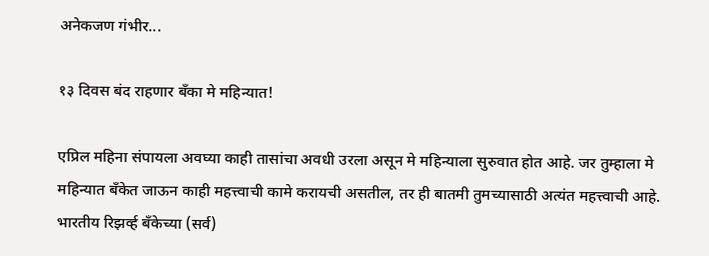अनेकजण गंभीर...

१३ दिवस बंद राहणार बँका मे महिन्यात!

एप्रिल महिना संपायला अवघ्या काही तासांचा अवधी उरला असून मे महिन्याला सुरुवात होत आहे. जर तुम्हाला मे महिन्यात बँकेत जाऊन काही महत्त्वाची कामे करायची असतील, तर ही बातमी तुमच्यासाठी अत्यंत महत्त्वाची आहे. भारतीय रिझर्व्ह बँकेच्या (सर्व)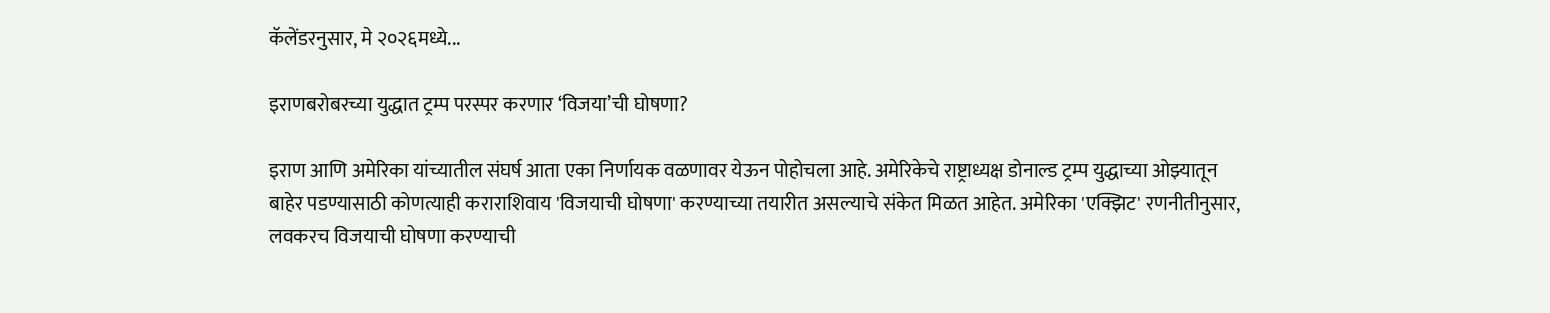कॅलेंडरनुसार, मे २०२६मध्ये...

इराणबरोबरच्या युद्धात ट्रम्प परस्पर करणार ‘विजया’ची घोषणा?

इराण आणि अमेरिका यांच्यातील संघर्ष आता एका निर्णायक वळणावर येऊन पोहोचला आहे. अमेरिकेचे राष्ट्राध्यक्ष डोनाल्ड ट्रम्प युद्धाच्या ओझ्यातून बाहेर पडण्यासाठी कोणत्याही कराराशिवाय 'विजयाची घोषणा' करण्याच्या तयारीत असल्याचे संकेत मिळत आहेत. अमेरिका 'एक्झिट' रणनीतीनुसार, लवकरच विजयाची घोषणा करण्याची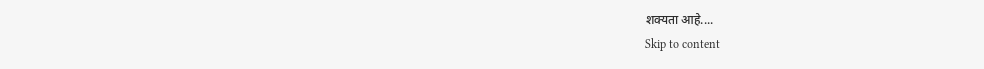शक्यता आहे....
Skip to content